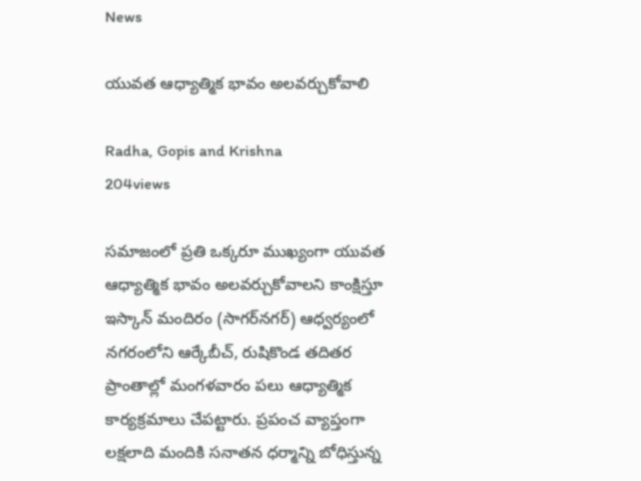News

యువత ఆధ్యాత్మిక భావం అలవర్చుకోవాలి

Radha, Gopis and Krishna
204views

సమాజంలో ప్రతి ఒక్కరూ ముఖ్యంగా యువత ఆధ్యాత్మిక భావం అలవర్చుకోవాలని కాంక్షిస్తూ ఇస్కాన్‌ మందిరం (సాగర్‌నగర్‌) ఆధ్వర్యంలో నగరంలోని ఆర్కేబీచ్‌, రుషికొండ తదితర ప్రాంతాల్లో మంగళవారం పలు ఆధ్యాత్మిక కార్యక్రమాలు చేపట్టారు. ప్రపంచ వ్యాప్తంగా లక్షలాది మందికి సనాతన ధర్మాన్ని బోధిస్తున్న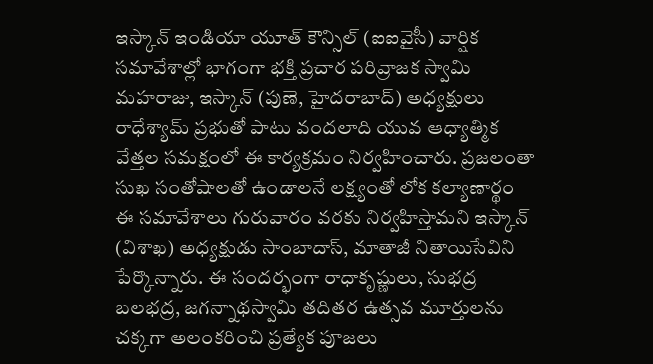ఇస్కాన్‌ ఇండియా యూత్‌ కౌన్సిల్‌ (ఐఐవైసీ) వార్షిక సమావేశాల్లో భాగంగా భక్తి ప్రచార పరివ్రాజక స్వామి మహరాజు, ఇస్కాన్‌ (పుణె, హైదరాబాద్‌) అధ్యక్షులు రాధేశ్యామ్‌ ప్రభుతో పాటు వందలాది యువ ఆధ్యాత్మిక వేత్తల సమక్షంలో ఈ కార్యక్రమం నిర్వహించారు. ప్రజలంతా సుఖ సంతోషాలతో ఉండాలనే లక్ష్యంతో లోక కల్యాణార్థం ఈ సమావేశాలు గురువారం వరకు నిర్వహిస్తామని ఇస్కాన్‌ (విశాఖ) అధ్యక్షుడు సాంబాదాస్‌, మాతాజీ నితాయిసేవిని పేర్కొన్నారు. ఈ సందర్భంగా రాధాకృష్ణులు, సుభద్ర బలభద్ర, జగన్నాథస్వామి తదితర ఉత్సవ మూర్తులను చక్కగా అలంకరించి ప్రత్యేక పూజలు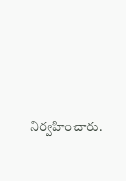నిర్వహించారు.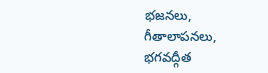భజనలు, గీతాలాపనలు, భగవద్గీత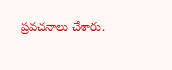ప్రవచనాలు చేశారు.